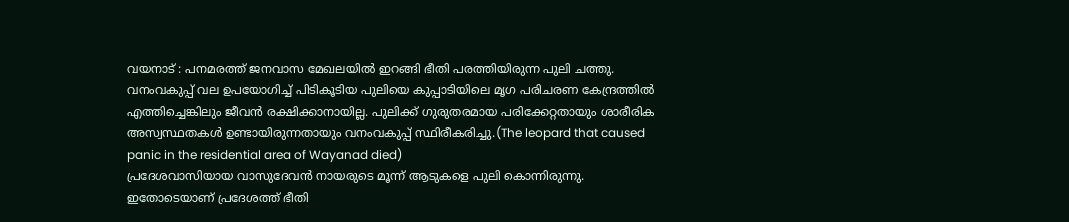വയനാട് : പനമരത്ത് ജനവാസ മേഖലയിൽ ഇറങ്ങി ഭീതി പരത്തിയിരുന്ന പുലി ചത്തു. വനംവകുപ്പ് വല ഉപയോഗിച്ച് പിടികൂടിയ പുലിയെ കുപ്പാടിയിലെ മൃഗ പരിചരണ കേന്ദ്രത്തിൽ എത്തിച്ചെങ്കിലും ജീവൻ രക്ഷിക്കാനായില്ല. പുലിക്ക് ഗുരുതരമായ പരിക്കേറ്റതായും ശാരീരിക അസ്വസ്ഥതകൾ ഉണ്ടായിരുന്നതായും വനംവകുപ്പ് സ്ഥിരീകരിച്ചു.(The leopard that caused panic in the residential area of Wayanad died)
പ്രദേശവാസിയായ വാസുദേവൻ നായരുടെ മൂന്ന് ആടുകളെ പുലി കൊന്നിരുന്നു. ഇതോടെയാണ് പ്രദേശത്ത് ഭീതി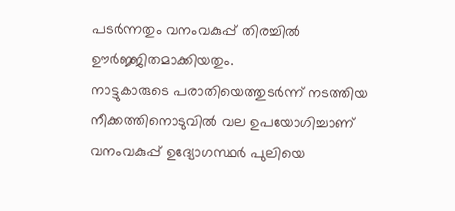പടർന്നതും വനംവകുപ്പ് തിരച്ചിൽ ഊർജ്ജിതമാക്കിയതും.
നാട്ടുകാരുടെ പരാതിയെത്തുടർന്ന് നടത്തിയ നീക്കത്തിനൊടുവിൽ വല ഉപയോഗിച്ചാണ് വനംവകുപ്പ് ഉദ്യോഗസ്ഥർ പുലിയെ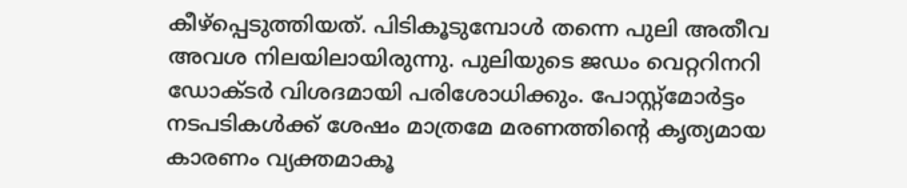കീഴ്പ്പെടുത്തിയത്. പിടികൂടുമ്പോൾ തന്നെ പുലി അതീവ അവശ നിലയിലായിരുന്നു. പുലിയുടെ ജഡം വെറ്ററിനറി ഡോക്ടർ വിശദമായി പരിശോധിക്കും. പോസ്റ്റ്മോർട്ടം നടപടികൾക്ക് ശേഷം മാത്രമേ മരണത്തിന്റെ കൃത്യമായ കാരണം വ്യക്തമാകൂ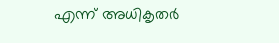എന്ന് അധികൃതർ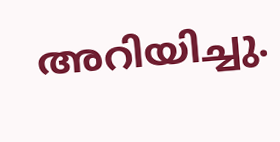അറിയിച്ചു.